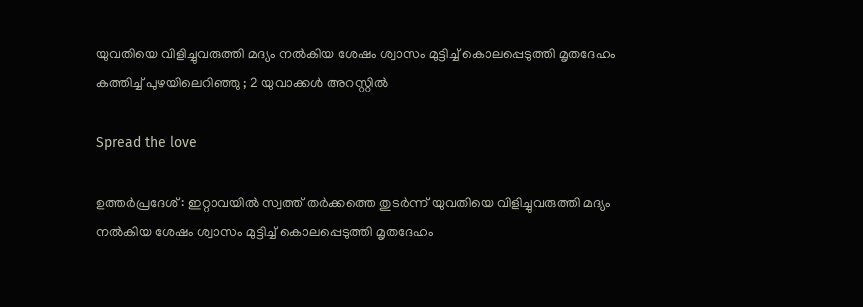യുവതിയെ വിളിച്ചുവരുത്തി മദ്യം നല്‍കിയ ശേഷം ശ്വാസം മുട്ടിച്ച്‌ കൊലപ്പെടുത്തി മൃതദേഹം കത്തിച്ച് പുഴയിലെറിഞ്ഞു ; 2 യുവാക്കൾ അറസ്റ്റിൽ

Spread the love

ഉത്തർപ്രദേശ് : ഇറ്റാവയിൽ സ്വത്ത് തർക്കത്തെ തുടർന്ന് യുവതിയെ വിളിച്ചുവരുത്തി മദ്യം നല്‍കിയ ശേഷം ശ്വാസം മുട്ടിച്ച്‌ കൊലപ്പെടുത്തി മൃതദേഹം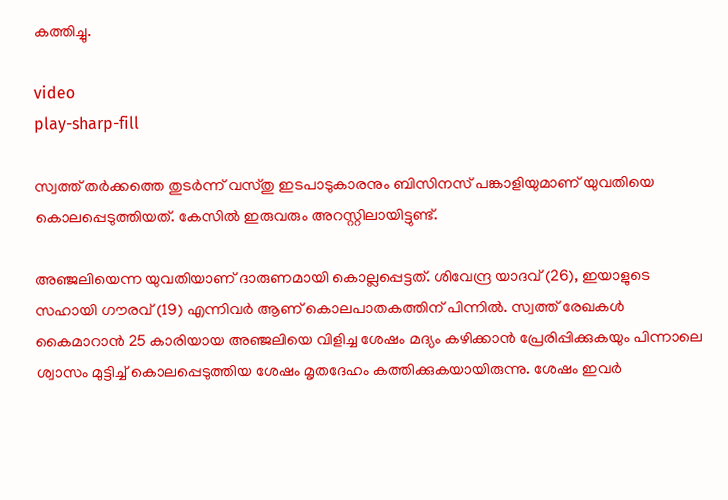കത്തിച്ചു.

video
play-sharp-fill

സ്വത്ത് തർക്കത്തെ തുടർന്ന് വസ്തു ഇടപാടുകാരനും ബിസിനസ് പങ്കാളിയുമാണ് യുവതിയെ കൊലപ്പെടുത്തിയത്. കേസില്‍ ഇരുവരും അറസ്റ്റിലായിട്ടുണ്ട്.

അഞ്ജലിയെന്ന യുവതിയാണ് ദാരുണമായി കൊല്ലപ്പെട്ടത്. ശിവേന്ദ്ര യാദവ് (26), ഇയാളുടെ സഹായി ഗൗരവ് (19) എന്നിവർ ആണ് കൊലപാതകത്തിന് പിന്നില്‍. സ്വത്ത് രേഖകള്‍ കൈമാറാൻ 25 കാരിയായ അഞ്ജലിയെ വിളിച്ച ശേഷം മദ്യം കഴിക്കാൻ പ്രേരിപ്പിക്കുകയും പിന്നാലെ ശ്വാസം മുട്ടിച്ച്‌ കൊലപ്പെടുത്തിയ ശേഷം മൃതദേഹം കത്തിക്കുകയായിരുന്നു. ശേഷം ഇവര്‍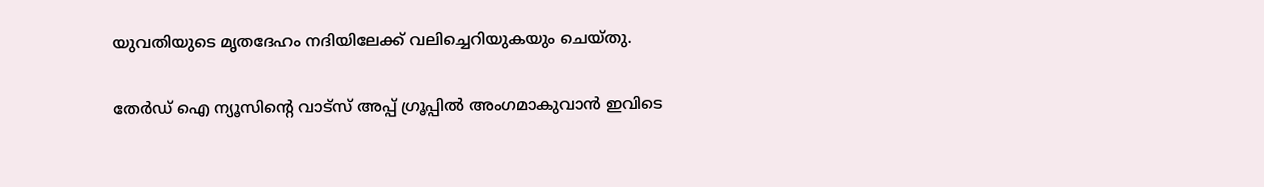യുവതിയുടെ മൃതദേഹം നദിയിലേക്ക് വലിച്ചെറിയുകയും ചെയ്തു.

തേർഡ് ഐ ന്യൂസിന്റെ വാട്സ് അപ്പ് ഗ്രൂപ്പിൽ അംഗമാകുവാൻ ഇവിടെ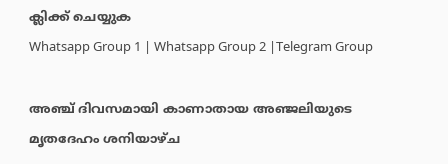ക്ലിക്ക് ചെയ്യുക
Whatsapp Group 1 | Whatsapp Group 2 |Telegram Group

അഞ്ച് ദിവസമായി കാണാതായ അഞ്ജലിയുടെ മൃതദേഹം ശനിയാഴ്ച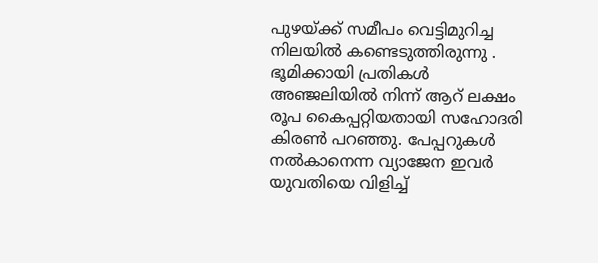പുഴയ്ക്ക് സമീപം വെട്ടിമുറിച്ച നിലയില്‍ കണ്ടെടുത്തിരുന്നു . ഭൂമിക്കായി പ്രതികള്‍ അഞ്ജലിയില്‍ നിന്ന് ആറ് ലക്ഷം രൂപ കൈപ്പറ്റിയതായി സഹോദരി കിരണ്‍ പറഞ്ഞു. പേപ്പറുകള്‍ നല്‍കാനെന്ന വ്യാജേന ഇവര്‍ യുവതിയെ വിളിച്ച്‌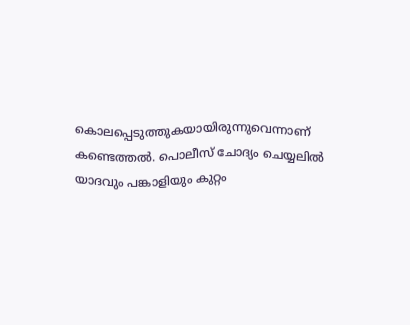കൊലപ്പെടുത്തുകയായിരുന്നുവെന്നാണ് കണ്ടെത്തല്‍. പൊലീസ് ചോദ്യം ചെയ്യലില്‍ യാദവും പങ്കാളിയും കുറ്റം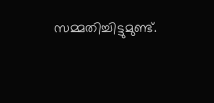സമ്മതിച്ചിട്ടുമുണ്ട്.